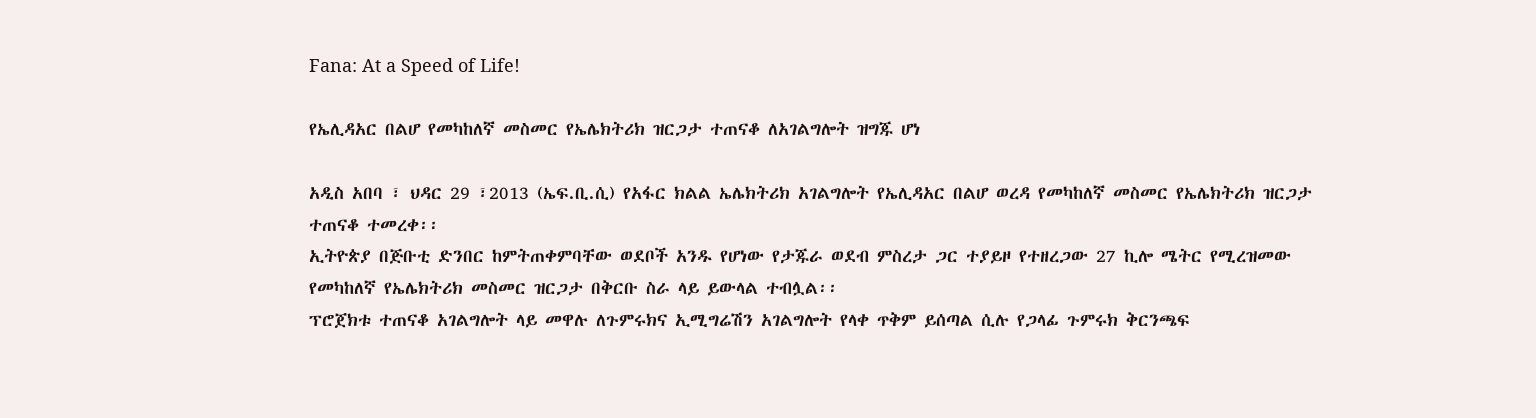Fana: At a Speed of Life!

የኤሊዳአር በልሆ የመካከለኛ መስመር የኤሌክትሪክ ዝርጋታ ተጠናቆ ለአገልግሎት ዝግጁ ሆነ

አዲስ አበባ ፣ ህዳር 29 ፣2013 (ኤፍ.ቢ.ሲ) የአፋር ክልል ኤሌክትሪክ አገልግሎት የኤሊዳአር በልሆ ወረዳ የመካከለኛ መስመር የኤሌክትሪክ ዝርጋታ ተጠናቆ ተመረቀ፡፡
ኢትዮጵያ በጅቡቲ ድንበር ከምትጠቀምባቸው ወደቦች አንዱ የሆነው የታጁራ ወደብ ምስረታ ጋር ተያይዞ የተዘረጋው 27 ኪሎ ሜትር የሚረዝመው የመካከለኛ የኤሌክትሪክ መስመር ዝርጋታ በቅርቡ ስራ ላይ ይውላል ተብሏል፡፡
ፕሮጀክቱ ተጠናቆ አገልግሎት ላይ መዋሉ ለጉምሩክና ኢሚግሬሽን አገልግሎት የላቀ ጥቅም ይሰጣል ሲሉ የጋላፊ ጉምሩክ ቅርንጫፍ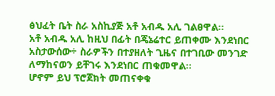ፅህፈት ቤት ስራ አስኪያጅ አቶ አብዱ አሊ ገልፀዋል፡፡
አቶ አብዱ አሊ ከዚህ በፊት በጄኔሬተር ይጠቀሙ እንደነበር አስታውሰው÷ ስራዎችን በተያዘለት ጊዜና በተገቢው መንገድ ለማከናወን ይቸገሩ እንደነበር ጠቁመዋል፡፡
ሆኖም ይህ ፕሮጀክት መጠናቀቁ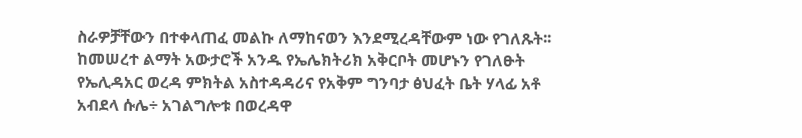ስራዎቻቸውን በተቀላጠፈ መልኩ ለማከናወን እንደሚረዳቸውም ነው የገለጹት፡፡
ከመሠረተ ልማት አውታሮች አንዱ የኤሌክትሪክ አቅርቦት መሆኑን የገለፁት የኤሊዳአር ወረዳ ምክትል አስተዳዳሪና የአቅም ግንባታ ፅህፈት ቤት ሃላፊ አቶ አብደላ ሱሌ÷ አገልግሎቱ በወረዳዋ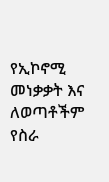የኢኮኖሚ መነቃቃት እና ለወጣቶችም የስራ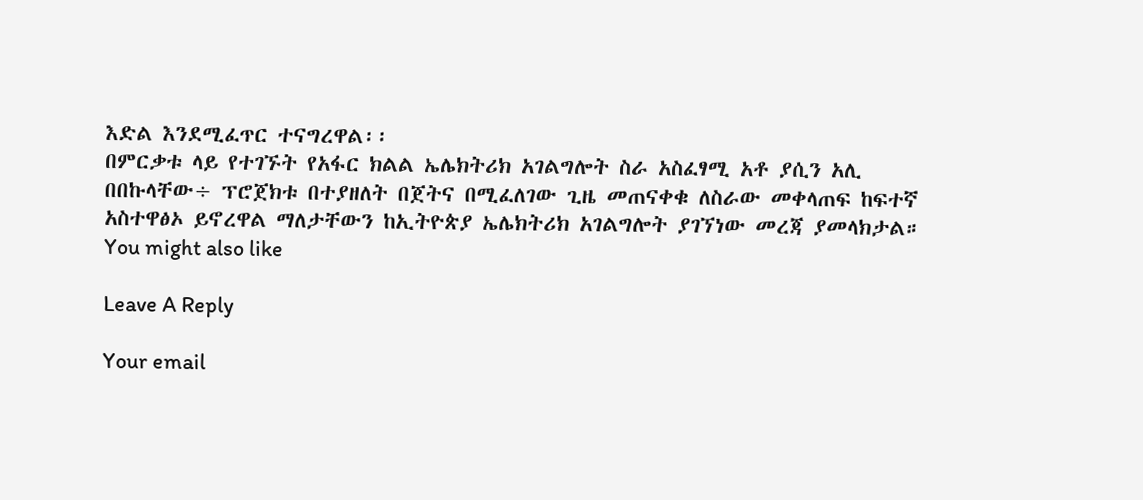እድል እንደሚፈጥር ተናግረዋል፡፡
በምርቃቱ ላይ የተገኙት የአፋር ክልል ኤሌክትሪክ አገልግሎት ስራ አስፈፃሚ አቶ ያሲን አሊ በበኩላቸው÷ ፕሮጀክቱ በተያዘለት በጀትና በሚፈለገው ጊዜ መጠናቀቁ ለስራው መቀላጠፍ ከፍተኛ አስተዋፅኦ ይኖረዋል ማለታቸውን ከኢትዮጵያ ኤሌክትሪክ አገልግሎት ያገኘነው መረጃ ያመላክታል።
You might also like

Leave A Reply

Your email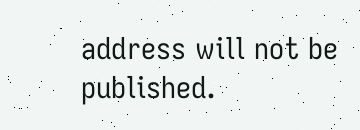address will not be published.